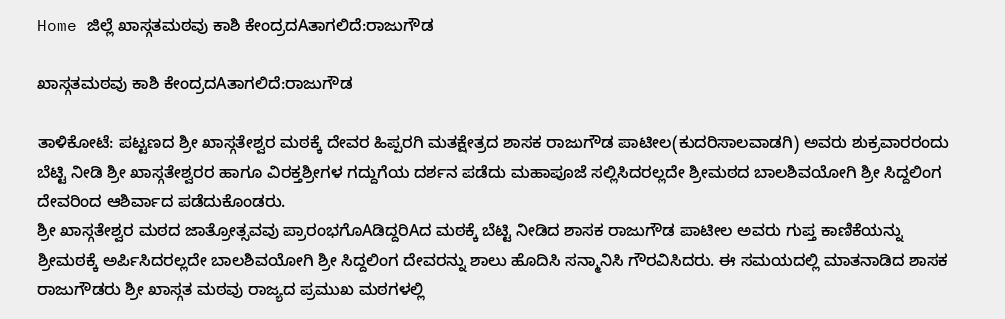Home ಜಿಲ್ಲೆ ಖಾಸ್ಗತಮಠವು ಕಾಶಿ ಕೇಂದ್ರದAತಾಗಲಿದೆ:ರಾಜುಗೌಡ

ಖಾಸ್ಗತಮಠವು ಕಾಶಿ ಕೇಂದ್ರದAತಾಗಲಿದೆ:ರಾಜುಗೌಡ

ತಾಳಿಕೋಟೆ: ಪಟ್ಟಣದ ಶ್ರೀ ಖಾಸ್ಗತೇಶ್ವರ ಮಠಕ್ಕೆ ದೇವರ ಹಿಪ್ಪರಗಿ ಮತಕ್ಷೇತ್ರದ ಶಾಸಕ ರಾಜುಗೌಡ ಪಾಟೀಲ(ಕುದರಿಸಾಲವಾಡಗಿ) ಅವರು ಶುಕ್ರವಾರರಂದು ಬೆಟ್ಟಿ ನೀಡಿ ಶ್ರೀ ಖಾಸ್ಗತೇಶ್ವರರ ಹಾಗೂ ವಿರಕ್ತಶ್ರೀಗಳ ಗದ್ದುಗೆಯ ದರ್ಶನ ಪಡೆದು ಮಹಾಪೂಜೆ ಸಲ್ಲಿಸಿದರಲ್ಲದೇ ಶ್ರೀಮಠದ ಬಾಲಶಿವಯೋಗಿ ಶ್ರೀ ಸಿದ್ದಲಿಂಗ ದೇವರಿಂದ ಆಶಿರ್ವಾದ ಪಡೆದುಕೊಂಡರು.
ಶ್ರೀ ಖಾಸ್ಗತೇಶ್ವರ ಮಠದ ಜಾತ್ರೋತ್ಸವವು ಪ್ರಾರಂಭಗೊAಡಿದ್ದರಿAದ ಮಠಕ್ಕೆ ಬೆಟ್ಟಿ ನೀಡಿದ ಶಾಸಕ ರಾಜುಗೌಡ ಪಾಟೀಲ ಅವರು ಗುಪ್ತ ಕಾಣಿಕೆಯನ್ನು ಶ್ರೀಮಠಕ್ಕೆ ಅರ್ಪಿಸಿದರಲ್ಲದೇ ಬಾಲಶಿವಯೋಗಿ ಶ್ರೀ ಸಿದ್ದಲಿಂಗ ದೇವರನ್ನು ಶಾಲು ಹೊದಿಸಿ ಸನ್ಮಾನಿಸಿ ಗೌರವಿಸಿದರು. ಈ ಸಮಯದಲ್ಲಿ ಮಾತನಾಡಿದ ಶಾಸಕ ರಾಜುಗೌಡರು ಶ್ರೀ ಖಾಸ್ಗತ ಮಠವು ರಾಜ್ಯದ ಪ್ರಮುಖ ಮಠಗಳಲ್ಲಿ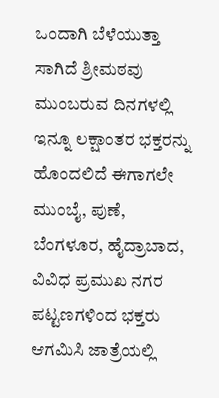ಒಂದಾಗಿ ಬೆಳೆಯುತ್ತಾ ಸಾಗಿದೆ ಶ್ರೀಮಠವು ಮುಂಬರುವ ದಿನಗಳಲ್ಲಿ ಇನ್ನೂ ಲಕ್ಷಾಂತರ ಭಕ್ತರನ್ನು ಹೊಂದಲಿದೆ ಈಗಾಗಲೇ ಮುಂಬೈ, ಪುಣೆ, ಬೆಂಗಳೂರ, ಹೈದ್ರಾಬಾದ, ವಿವಿಧ ಪ್ರಮುಖ ನಗರ ಪಟ್ಟಣಗಳಿಂದ ಭಕ್ತರು ಆಗಮಿಸಿ ಜಾತ್ರೆಯಲ್ಲಿ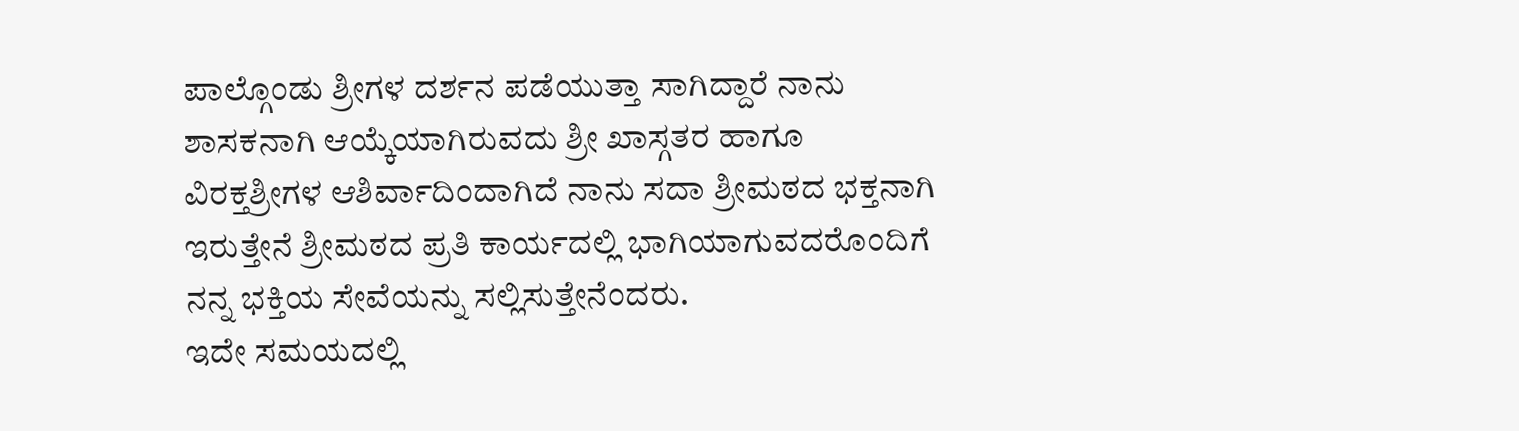ಪಾಲ್ಗೊಂಡು ಶ್ರೀಗಳ ದರ್ಶನ ಪಡೆಯುತ್ತಾ ಸಾಗಿದ್ದಾರೆ ನಾನು ಶಾಸಕನಾಗಿ ಆಯ್ಕೆಯಾಗಿರುವದು ಶ್ರೀ ಖಾಸ್ಗತರ ಹಾಗೂ ವಿರಕ್ತಶ್ರೀಗಳ ಆಶಿರ್ವಾದಿಂದಾಗಿದೆ ನಾನು ಸದಾ ಶ್ರೀಮಠದ ಭಕ್ತನಾಗಿ ಇರುತ್ತೇನೆ ಶ್ರೀಮಠದ ಪ್ರತಿ ಕಾರ್ಯದಲ್ಲಿ ಭಾಗಿಯಾಗುವದರೊಂದಿಗೆ ನನ್ನ ಭಕ್ತಿಯ ಸೇವೆಯನ್ನು ಸಲ್ಲಿಸುತ್ತೇನೆಂದರು.
ಇದೇ ಸಮಯದಲ್ಲಿ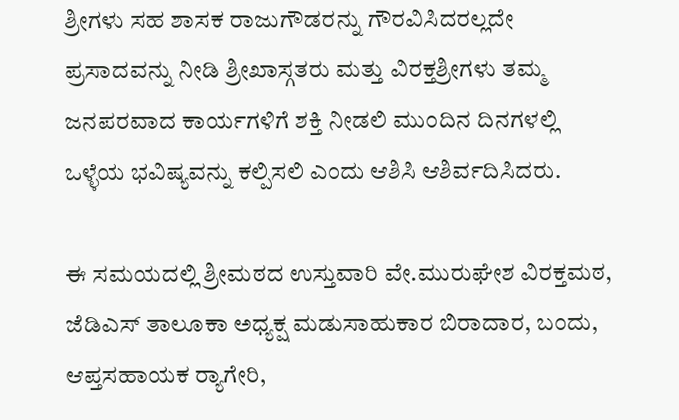ಶ್ರೀಗಳು ಸಹ ಶಾಸಕ ರಾಜುಗೌಡರನ್ನು ಗೌರವಿಸಿದರಲ್ಲದೇ ಪ್ರಸಾದವನ್ನು ನೀಡಿ ಶ್ರೀಖಾಸ್ಗತರು ಮತ್ತು ವಿರಕ್ತಶ್ರೀಗಳು ತಮ್ಮ ಜನಪರವಾದ ಕಾರ್ಯಗಳಿಗೆ ಶಕ್ತಿ ನೀಡಲಿ ಮುಂದಿನ ದಿನಗಳಲ್ಲಿ ಒಳ್ಳೆಯ ಭವಿಷ್ಯವನ್ನು ಕಲ್ಪಿಸಲಿ ಎಂದು ಆಶಿಸಿ ಆಶಿರ್ವದಿಸಿದರು.

ಈ ಸಮಯದಲ್ಲಿ ಶ್ರೀಮಠದ ಉಸ್ತುವಾರಿ ವೇ.ಮುರುಘೇಶ ವಿರಕ್ತಮಠ, ಜೆಡಿಎಸ್ ತಾಲೂಕಾ ಅಧ್ಯಕ್ಷ ಮಡುಸಾಹುಕಾರ ಬಿರಾದಾರ, ಬಂದು, ಆಪ್ತಸಹಾಯಕ ರ‍್ಯಾಗೇರಿ,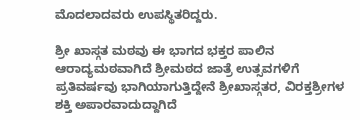ಮೊದಲಾದವರು ಉಪಸ್ಥಿತರಿದ್ದರು.

ಶ್ರೀ ಖಾಸ್ಗತ ಮಠವು ಈ ಭಾಗದ ಭಕ್ತರ ಪಾಲಿನ ಆರಾದ್ಯಮಠವಾಗಿದೆ ಶ್ರೀಮಠದ ಜಾತ್ರೆ ಉತ್ಸವಗಳಿಗೆ ಪ್ರತಿವರ್ಷವು ಭಾಗಿಯಾಗುತ್ತಿದ್ದೇನೆ ಶ್ರೀಖಾಸ್ಗತರ, ವಿರಕ್ತಶ್ರೀಗಳ ಶಕ್ತಿ ಅಪಾರವಾದುದ್ದಾಗಿದೆ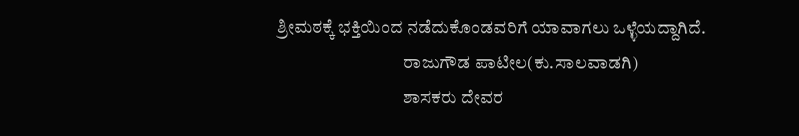ಶ್ರೀಮಠಕ್ಕೆ ಭಕ್ತಿಯಿಂದ ನಡೆದುಕೊಂಡವರಿಗೆ ಯಾವಾಗಲು ಒಳ್ಳೆಯದ್ದಾಗಿದೆ.
                                    ರಾಜುಗೌಡ ಪಾಟೀಲ(ಕು.ಸಾಲವಾಡಗಿ)
                                    ಶಾಸಕರು ದೇವರ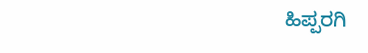ಹಿಪ್ಪರಗಿ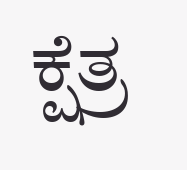ಕ್ಷೆತ್ರ